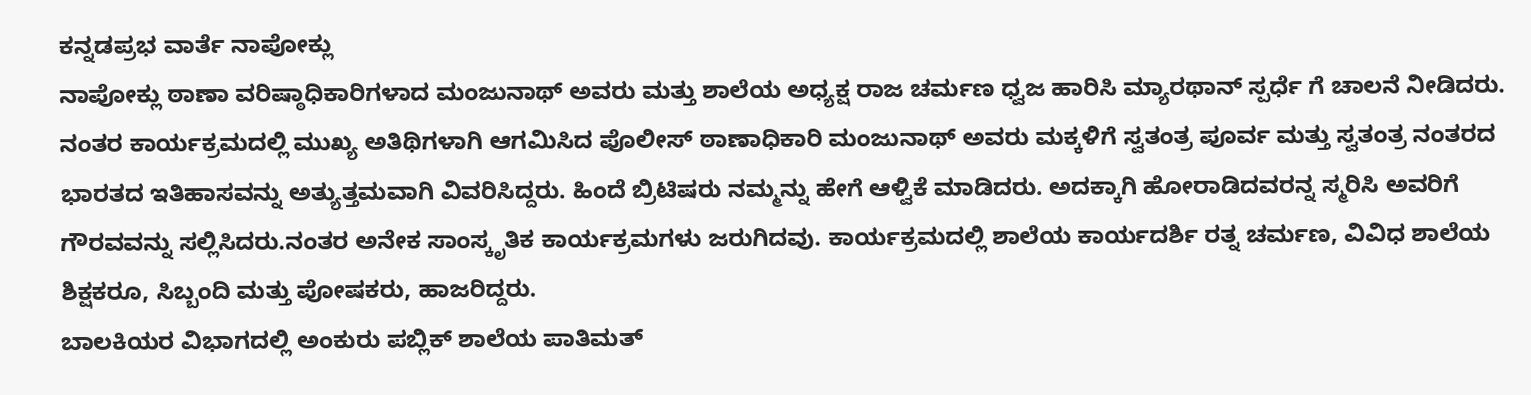ಕನ್ನಡಪ್ರಭ ವಾರ್ತೆ ನಾಪೋಕ್ಲು
ನಾಪೋಕ್ಲು ಠಾಣಾ ವರಿಷ್ಠಾಧಿಕಾರಿಗಳಾದ ಮಂಜುನಾಥ್ ಅವರು ಮತ್ತು ಶಾಲೆಯ ಅಧ್ಯಕ್ಷ ರಾಜ ಚರ್ಮಣ ಧ್ವಜ ಹಾರಿಸಿ ಮ್ಯಾರಥಾನ್ ಸ್ಪರ್ಧೆ ಗೆ ಚಾಲನೆ ನೀಡಿದರು.
ನಂತರ ಕಾರ್ಯಕ್ರಮದಲ್ಲಿ ಮುಖ್ಯ ಅತಿಥಿಗಳಾಗಿ ಆಗಮಿಸಿದ ಪೊಲೀಸ್ ಠಾಣಾಧಿಕಾರಿ ಮಂಜುನಾಥ್ ಅವರು ಮಕ್ಕಳಿಗೆ ಸ್ವತಂತ್ರ ಪೂರ್ವ ಮತ್ತು ಸ್ವತಂತ್ರ ನಂತರದ ಭಾರತದ ಇತಿಹಾಸವನ್ನು ಅತ್ಯುತ್ತಮವಾಗಿ ವಿವರಿಸಿದ್ದರು. ಹಿಂದೆ ಬ್ರಿಟಿಷರು ನಮ್ಮನ್ನು ಹೇಗೆ ಆಳ್ವಿಕೆ ಮಾಡಿದರು. ಅದಕ್ಕಾಗಿ ಹೋರಾಡಿದವರನ್ನ ಸ್ಮರಿಸಿ ಅವರಿಗೆ ಗೌರವವನ್ನು ಸಲ್ಲಿಸಿದರು.ನಂತರ ಅನೇಕ ಸಾಂಸ್ಕೃತಿಕ ಕಾರ್ಯಕ್ರಮಗಳು ಜರುಗಿದವು. ಕಾರ್ಯಕ್ರಮದಲ್ಲಿ ಶಾಲೆಯ ಕಾರ್ಯದರ್ಶಿ ರತ್ನ ಚರ್ಮಣ, ವಿವಿಧ ಶಾಲೆಯ ಶಿಕ್ಷಕರೂ, ಸಿಬ್ಬಂದಿ ಮತ್ತು ಪೋಷಕರು, ಹಾಜರಿದ್ದರು.
ಬಾಲಕಿಯರ ವಿಭಾಗದಲ್ಲಿ ಅಂಕುರು ಪಬ್ಲಿಕ್ ಶಾಲೆಯ ಪಾತಿಮತ್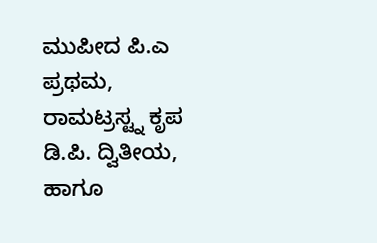ಮುಪೀದ ಪಿ.ಎ ಪ್ರಥಮ, ರಾಮಟ್ರಸ್ಟ್ನ ಕೃಪ ಡಿ.ಪಿ. ದ್ವಿತೀಯ, ಹಾಗೂ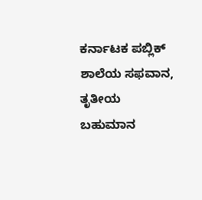ಕರ್ನಾಟಕ ಪಬ್ಲಿಕ್ ಶಾಲೆಯ ಸಫವಾನ, ತೃತೀಯ ಬಹುಮಾನ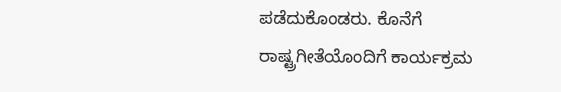ಪಡೆದುಕೊಂಡರು. ಕೊನೆಗೆ ರಾಷ್ಟ್ರಗೀತೆಯೊಂದಿಗೆ ಕಾರ್ಯಕ್ರಮ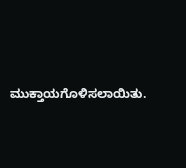ಮುಕ್ತಾಯಗೊಳಿಸಲಾಯಿತು.